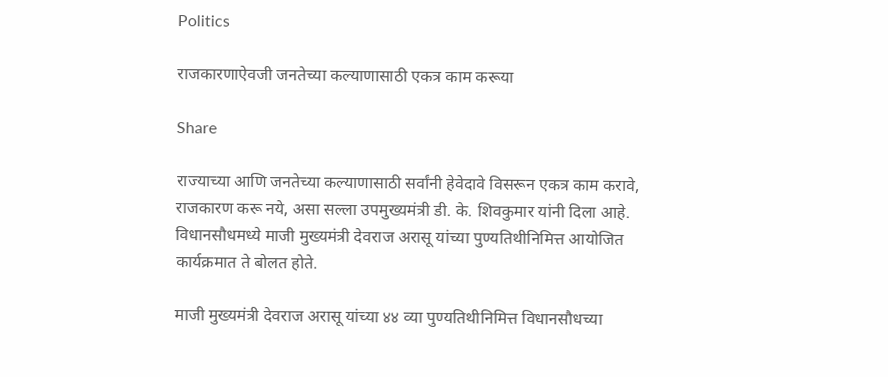Politics

राजकारणाऐवजी जनतेच्या कल्याणासाठी एकत्र काम करूया

Share

राज्याच्या आणि जनतेच्या कल्याणासाठी सर्वांनी हेवेदावे विसरून एकत्र काम करावे, राजकारण करू नये, असा सल्ला उपमुख्यमंत्री डी. के. शिवकुमार यांनी दिला आहे. विधानसौधमध्ये माजी मुख्यमंत्री देवराज अरासू यांच्या पुण्यतिथीनिमित्त आयोजित कार्यक्रमात ते बोलत होते.

माजी मुख्यमंत्री देवराज अरासू यांच्या ४४ व्या पुण्यतिथीनिमित्त विधानसौधच्या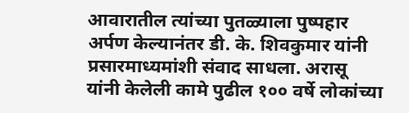आवारातील त्यांच्या पुतळ्याला पुष्पहार अर्पण केल्यानंतर डी. के. शिवकुमार यांनी प्रसारमाध्यमांशी संवाद साधला. अरासू यांनी केलेली कामे पुढील १०० वर्षे लोकांच्या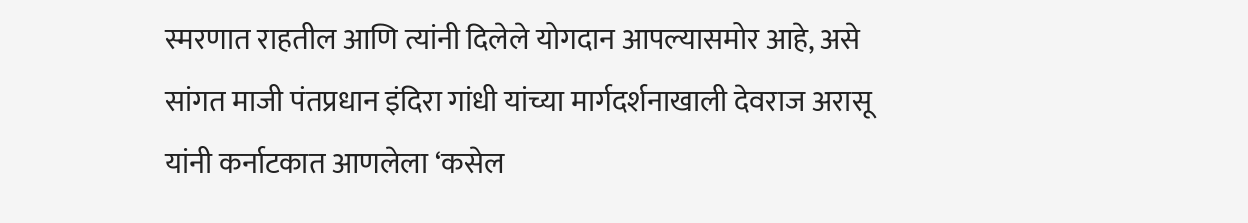स्मरणात राहतील आणि त्यांनी दिलेले योगदान आपल्यासमोर आहे, असे सांगत माजी पंतप्रधान इंदिरा गांधी यांच्या मार्गदर्शनाखाली देवराज अरासू यांनी कर्नाटकात आणलेला ‘कसेल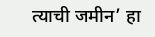त्याची जमीन’ हा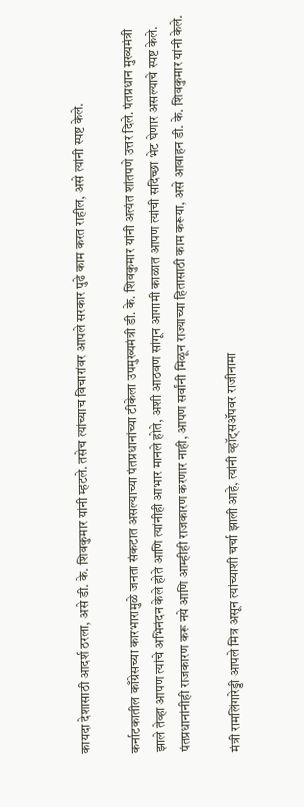कायदा देशासाठी आदर्श ठरला, असे डी. के. शिवकुमार यांनी म्हटले. तसेच त्यांच्याच विचारांवर आपले सरकार पुढे काम करत राहील, असे त्यांनी स्पष्ट केले.

कर्नाटकातील काँग्रेसच्या कारभारामुळे जनता संकटात असल्याच्या पंतप्रधानांच्या टीकेला उपमुख्यमंत्री डी. के. शिवकुमार यांनी अत्यंत शांतपणे उत्तर दिले. पंतप्रधान मुख्यमंत्री झाले तेव्हा आपण त्यांचे अभिनंदन केले होते आणि त्यांनीही आभार मानले होते, अशी आठवण सांगून आगामी काळात आपण त्यांची सदिच्छा भेट घेणार असल्याचे स्पष्ट केले. पंतप्रधानांनीही राजकारण करू नये आणि आम्हीही राजकारण करणार नाही, आपण सर्वांनी मिळून राज्याच्या हितासाठी काम करूया, असे आवाहन डी. के. शिवकुमार यांनी केले.

मंत्री रामलिंगारेड्डी आपले मित्र असून त्यांच्याशी चर्चा झाली आहे, त्यांनी व्हॉट्सॲपवर राजीनामा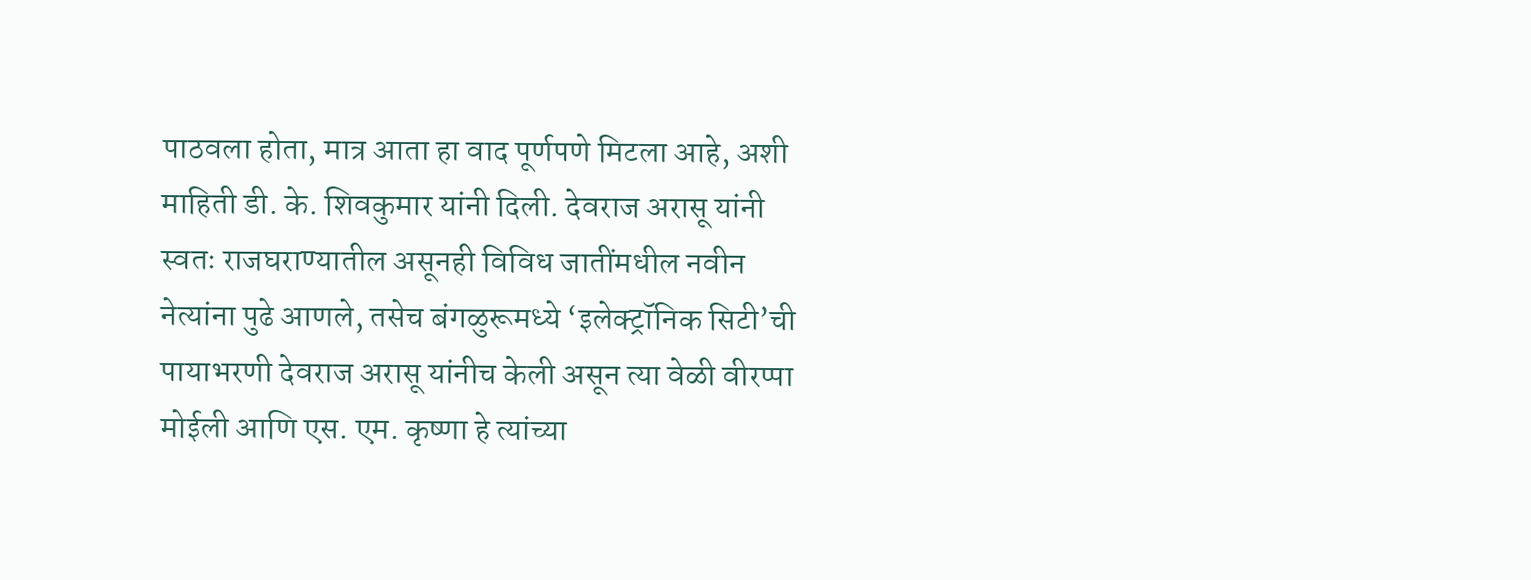पाठवला होता, मात्र आता हा वाद पूर्णपणे मिटला आहे, अशी माहिती डी. के. शिवकुमार यांनी दिली. देवराज अरासू यांनी स्वतः राजघराण्यातील असूनही विविध जातींमधील नवीन नेत्यांना पुढे आणले, तसेच बंगळुरूमध्ये ‘इलेक्ट्रॉनिक सिटी’ची पायाभरणी देवराज अरासू यांनीच केली असून त्या वेळी वीरप्पा मोईली आणि एस. एम. कृष्णा हे त्यांच्या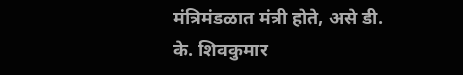मंत्रिमंडळात मंत्री होते, असे डी. के. शिवकुमार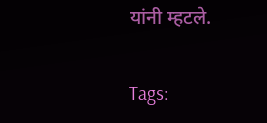यांनी म्हटले.

Tags: